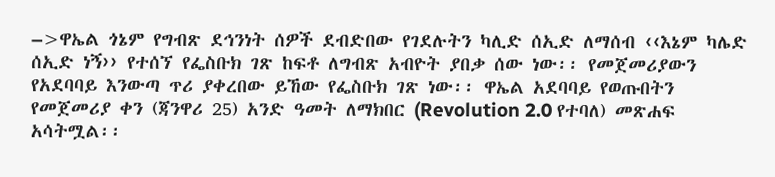–>ዋኤል ጎኔም የግብጽ ደኅንነት ሰዎች ደብድበው የገደሉትን ካሊድ ሰኢድ ለማሰብ ‹‹እኔም ካሌድ ሰኢድ ነኝ›› የተሰኘ የፌስቡክ ገጽ ከፍቶ ለግብጽ አብዮት ያበቃ ሰው ነው፡፡ የመጀመሪያውን የአደባባይ እንውጣ ጥሪ ያቀረበው ይኸው የፌስቡክ ገጽ ነው፡፡ ዋኤል አደባባይ የወጡበትን የመጀመሪያ ቀን (ጃንዋሪ 25) አንድ ዓመት ለማክበር (Revolution 2.0 የተባለ) መጽሐፍ አሳትሟል፡፡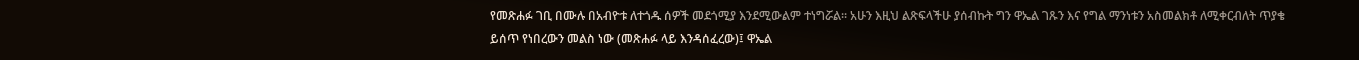የመጽሐፉ ገቢ በሙሉ በአብዮቱ ለተጎዱ ሰዎች መደጎሚያ እንደሚውልም ተነግሯል፡፡ አሁን እዚህ ልጽፍላችሁ ያሰብኩት ግን ዋኤል ገጹን እና የግል ማንነቱን አስመልክቶ ለሚቀርብለት ጥያቄ ይሰጥ የነበረውን መልስ ነው (መጽሐፉ ላይ እንዳሰፈረው)፤ ዋኤል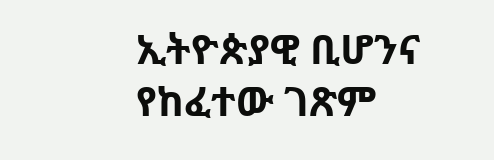ኢትዮጵያዊ ቢሆንና የከፈተው ገጽም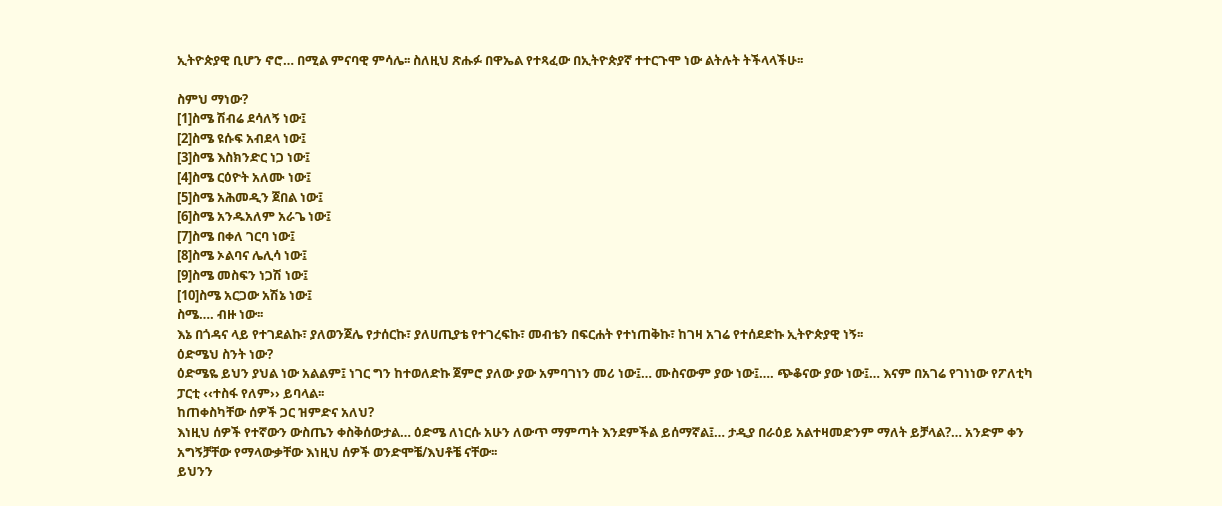ኢትዮጵያዊ ቢሆን ኖሮ… በሚል ምናባዊ ምሳሌ፡፡ ስለዚህ ጽሑፉ በዋኤል የተጻፈው በኢትዮጵያኛ ተተርጉሞ ነው ልትሉት ትችላላችሁ፡፡

ስምህ ማነው?
[1]ስሜ ሽብሬ ደሳለኝ ነው፤
[2]ስሜ ዩሱፍ አብደላ ነው፤
[3]ስሜ እስክንድር ነጋ ነው፤
[4]ስሜ ርዕዮት አለሙ ነው፤
[5]ስሜ አሕመዲን ጀበል ነው፤
[6]ስሜ አንዱአለም አራጌ ነው፤
[7]ስሜ በቀለ ገርባ ነው፤
[8]ስሜ ኦልባና ሌሊሳ ነው፤
[9]ስሜ መስፍን ነጋሽ ነው፤
[10]ስሜ አርጋው አሽኔ ነው፤
ስሜ…. ብዙ ነው፡፡
እኔ በጎዳና ላይ የተገደልኩ፣ ያለወንጀሌ የታሰርኩ፣ ያለሀጢያቴ የተገረፍኩ፣ መብቴን በፍርሐት የተነጠቅኩ፣ ከገዛ አገሬ የተሰደድኩ ኢትዮጵያዊ ነኝ፡፡
ዕድሜህ ስንት ነው?
ዕድሜዬ ይህን ያህል ነው አልልም፤ ነገር ግን ከተወለድኩ ጀምሮ ያለው ያው አምባገነን መሪ ነው፤… ሙስናውም ያው ነው፤…. ጭቆናው ያው ነው፤… እናም በአገሬ የገነነው የፖለቲካ ፓርቲ ‹‹ተስፋ የለም›› ይባላል፡፡
ከጠቀስካቸው ሰዎች ጋር ዝምድና አለህ?
እነዚህ ሰዎች የተኛውን ውስጤን ቀስቅሰውታል… ዕድሜ ለነርሱ አሁን ለውጥ ማምጣት እንደምችል ይሰማኛል፤… ታዲያ በራዕይ አልተዛመድንም ማለት ይቻላል?… አንድም ቀን አግኝቻቸው የማላውቃቸው እነዚህ ሰዎች ወንድሞቼ/እህቶቼ ናቸው፡፡
ይህንን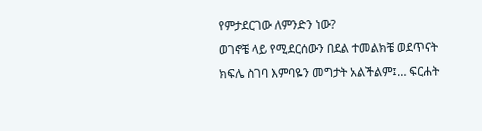የምታደርገው ለምንድን ነው?
ወገኖቼ ላይ የሚደርሰውን በደል ተመልክቼ ወደጥናት ክፍሌ ስገባ እምባዬን መግታት አልችልም፤… ፍርሐት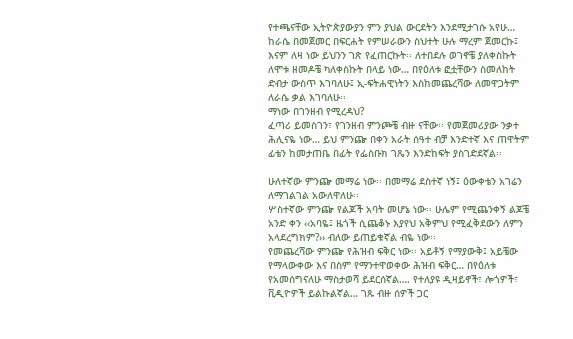የተጫናቸው ኢትዮጵያውያን ምን ያህል ውርደትን እንደሚታገሱ አየሁ… ከራሴ በመጀመር በፍርሐት የምሠራውን ስህተት ሁሉ ማረም ጀመርኩ፤ እናም ለዛ ነው ይህንን ገጽ የፈጠርኩት፡፡ ለተበደሉ ወገኖቼ ያለቀስኩት ለሞቱ ዘመዶቼ ካለቀስኩት በላይ ነው… በየዕለቱ ፎቷቸውን ስመለከት ድብታ ውስጥ እገባለሁ፤ ኢ-ፍትሐዊነትን እስከመጨረሻው ለመዋጋትም ለራሴ ቃል እገባለሁ፡፡
ማነው በገንዘብ የሚረዳህ?
ፈጣሪ ይመስገን፣ የገንዘብ ምንጮቼ ብዙ ናቸው፡፡ የመጀመሪያው ንቃተ ሕሊናዬ ነው… ይህ ምንጬ በቀን አራት ሰዓተ ብቻ እንድተኛ እና ጠዋትም ፊቴን ከመታጠቤ በፊት የፌስቡክ ገጼን እንድከፍት ያስገድደኛል፡፡

ሁለተኛው ምንጬ መማሬ ነው፡፡ በመማሬ ደስተኛ ነኝ፤ ዕውቀቴን አገሬን ለማገልገል አውለዋለሁ፡፡
ሦስተኛው ምንጬ የልጆች አባት መሆኔ ነው፡፡ ሁሌም የሚጨንቀኝ ልጆቼ አንድ ቀን ‹‹አባዬ፤ ዜጎች ሲጨቆኑ እያየህ አቅምህ የሚፈቅደውን ለምን አላደረግክም?›› ብለው ይጠይቁኛል ብዬ ነው፡፡
የመጨረሻው ምንጬ የሕዝብ ፍቅር ነው፡፡ አይቶኝ የማያውቅ፤ አይቼው የማላውቀው እና በስም የማንተዋወቀው ሕዝብ ፍቅር… በየዕለቱ የአመሰግናለሁ ማስታወሻ ይደርሰኛል…. የተለያዩ ዲዛይኖች፣ ሎጎዎች፣ ቪዲዮዎች ይልኩልኛል… ገጹ ብዙ ሰዎች ጋር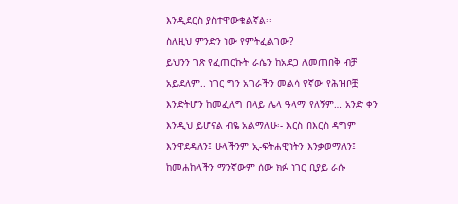እንዲደርስ ያስተዋውቁልኛል፡፡
ስለዚህ ምንድን ነው የምትፈልገው?
ይህንን ገጽ የፈጠርኩት ራሴን ከአደጋ ለመጠበቅ ብቻ አይደለም.. ነገር ግን አገራችን መልሳ የኛው የሕዝቦቿ እንድትሆን ከመፈለግ በላይ ሌላ ዓላማ የለኝም… አንድ ቀን እንዲህ ይሆናል ብዬ አልማለሁ፡- እርስ በእርስ ዳግም እንዋደዳለን፤ ሁላችንም ኢ-ፍትሐዊነትን እንቃወማለን፤ ከመሐከላችን ማንኛውም ሰው ክፉ ነገር ቢያይ ራሱ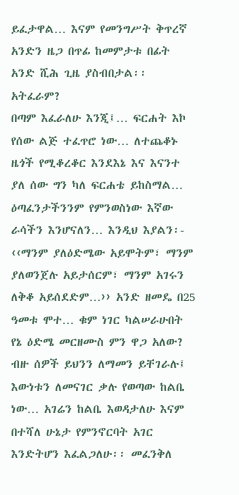ይፈታዋል… እናም የመንግሥት ቅጥረኛ አንድን ዜጋ በጥፊ ከመምታቱ በፊት አንድ ሺሕ ጊዜ ያስብበታል፡፡
አትፈራም?
በጣም እፈራለሁ እንጂ፤… ፍርሐት እኮ የሰው ልጅ ተፈጥሮ ነው… ለተጨቆኑ ዜጎች የሚቆረቆር እንደእኔ እና እናንተ ያለ ሰው ግን ካለ ፍርሐቴ ይከስማል… ዕጣፈንታችንንም የምንወስነው እኛው ራሳችን እንሆናለን… እንዲህ እያልን፡- ‹‹ማንም ያለዕድሜው አይሞትም፣ ማንም ያለወንጀሉ አይታሰርም፣ ማንም አገሩን ለቅቆ አይሰደድም…›› አንድ ዘመዴ በ25 ዓመቱ ሞተ… ቁም ነገር ካልሠራሁበት የኔ ዕድሜ መርዘሙስ ምን ዋጋ አለው?
ብዙ ሰዎች ይህንን ለማመን ይቸገራሉ፤ እውነቱን ለመናገር ቃሉ የወጣው ከልቤ ነው… አገሬን ከልቤ እወዳታለሁ እናም በተሻለ ሁኔታ የምንኖርባት አገር እንድትሆን እፈልጋለሁ፡፡ መፈንቅለ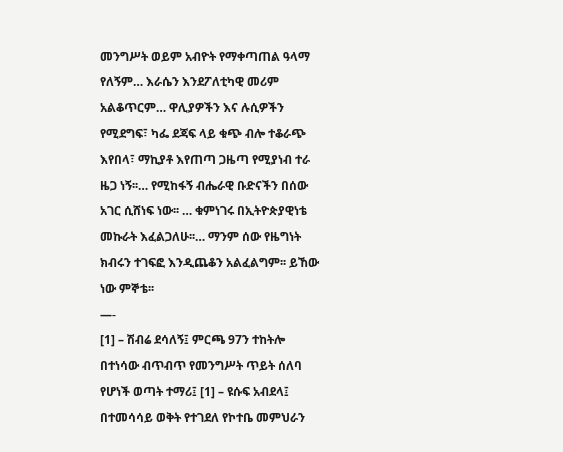መንግሥት ወይም አብዮት የማቀጣጠል ዓላማ የለኝም… እራሴን እንደፖለቲካዊ መሪም አልቆጥርም… ዋሊያዎችን እና ሉሲዎችን የሚደግፍ፣ ካፌ ደጃፍ ላይ ቁጭ ብሎ ተቆራጭ እየበላ፣ ማኪያቶ እየጠጣ ጋዜጣ የሚያነብ ተራ ዜጋ ነኝ፡፡… የሚከፋኝ ብሔራዊ ቡድናችን በሰው አገር ሲሸነፍ ነው፡፡ … ቁምነገሩ በኢትዮጵያዊነቴ መኩራት እፈልጋለሁ፡፡… ማንም ሰው የዜግነት ክብሩን ተገፍፎ እንዲጨቆን አልፈልግም፡፡ ይኸው ነው ምኞቴ፡፡
—-
[1] – ሽብሬ ደሳለኝ፤ ምርጫ 97ን ተከትሎ በተነሳው ብጥብጥ የመንግሥት ጥይት ሰለባ የሆነች ወጣት ተማሪ፤ [1] – ዩሱፍ አብደላ፤ በተመሳሳይ ወቅት የተገደለ የኮተቤ መምህራን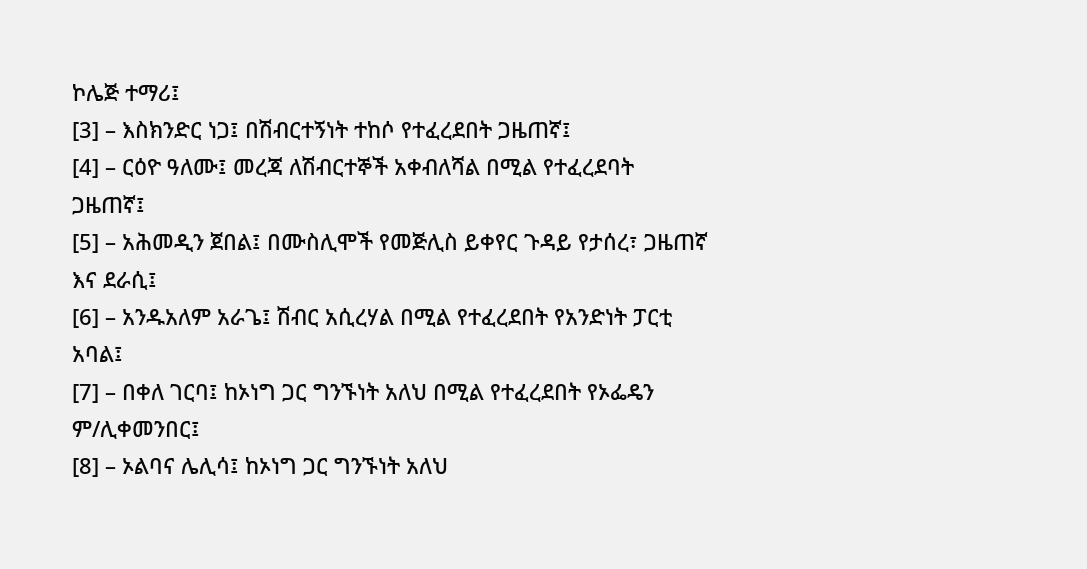ኮሌጅ ተማሪ፤
[3] – እስክንድር ነጋ፤ በሽብርተኝነት ተከሶ የተፈረደበት ጋዜጠኛ፤
[4] – ርዕዮ ዓለሙ፤ መረጃ ለሽብርተኞች አቀብለሻል በሚል የተፈረደባት ጋዜጠኛ፤
[5] – አሕመዲን ጀበል፤ በሙስሊሞች የመጅሊስ ይቀየር ጉዳይ የታሰረ፣ ጋዜጠኛ እና ደራሲ፤
[6] – አንዱአለም አራጌ፤ ሽብር አሲረሃል በሚል የተፈረደበት የአንድነት ፓርቲ አባል፤
[7] – በቀለ ገርባ፤ ከኦነግ ጋር ግንኙነት አለህ በሚል የተፈረደበት የኦፌዴን ም/ሊቀመንበር፤
[8] – ኦልባና ሌሊሳ፤ ከኦነግ ጋር ግንኙነት አለህ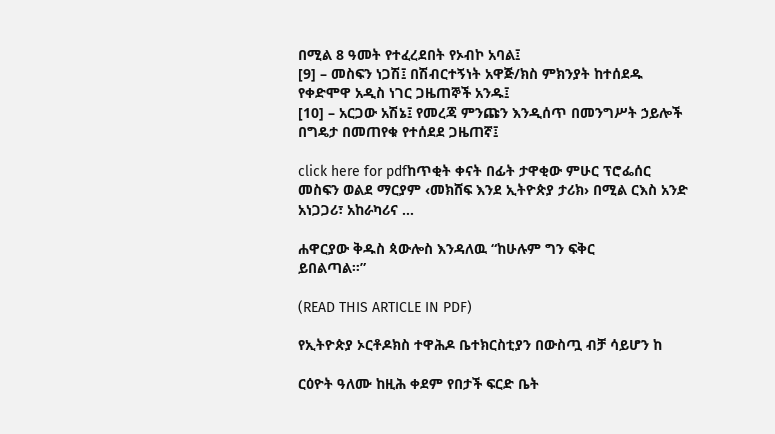በሚል 8 ዓመት የተፈረደበት የኦብኮ አባል፤
[9] – መስፍን ነጋሽ፤ በሽብርተኝነት አዋጅ/ክስ ምክንያት ከተሰደዱ የቀድሞዋ አዲስ ነገር ጋዜጠኞች አንዱ፤
[10] – አርጋው አሽኔ፤ የመረጃ ምንጩን እንዲሰጥ በመንግሥት ኃይሎች በግዴታ በመጠየቁ የተሰደደ ጋዜጠኛ፤

click here for pdfከጥቂት ቀናት በፊት ታዋቂው ምሁር ፕሮፌሰር መስፍን ወልደ ማርያም ‹መክሸፍ እንደ ኢትዮጵያ ታሪክ› በሚል ርእስ አንድ አነጋጋሪ፣ አከራካሪና …

ሐዋርያው ቅዱስ ጳውሎስ እንዳለዉ “ከሁሉም ግን ፍቅር
ይበልጣል።”

(READ THIS ARTICLE IN PDF)

የኢትዮጵያ ኦርቶዶክስ ተዋሕዶ ቤተክርስቲያን በውስጧ ብቻ ሳይሆን ከ

ርዕዮት ዓለሙ ከዚሕ ቀደም የበታች ፍርድ ቤት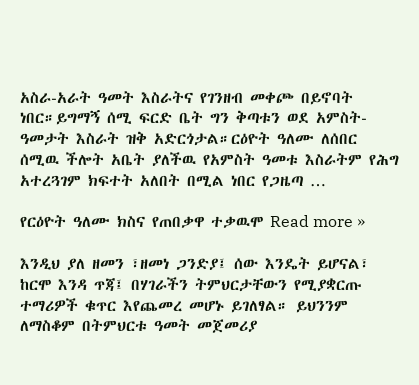አስራ-አራት ዓመት እስራትና የገንዘብ መቀጮ በይኖባት ነበር።ይግማኝ ሰሚ ፍርድ ቤት ግን ቅጣቱን ወደ አምስት-ዓመታት እስራት ዝቅ አድርጎታል።ርዕዮት ዓለሙ ለሰበር ሰሚዉ ችሎት አቤት ያለችዉ የአምስት ዓመቱ እስራትም የሕግ አተረጓገም ክፍተት አለበት በሚል ነበር የጋዜጣ …

የርዕዮት ዓለሙ ክስና የጠበቃዋ ተቃዉሞ Read more »

እንዲህ ያለ ዘመን ፣ዘመነ ጋንድያ፤ ሰው እንዴት ይሆናል፣ ከርሞ እንዳ ጥጃ፤ በሃገራችን ትምህርታቸውን የሚያቋርጡ ተማሪዎች ቁጥር እየጨመረ መሆኑ ይገለፃል። ይህንንም ለማስቆም በትምህርቱ ዓመት መጀመሪያ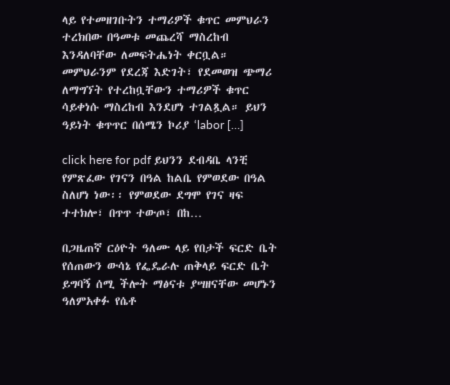ላይ የተመዘገቡትን ተማሪዎች ቁጥር መምህራን ተረክበው በዓመቱ መጨረሻ ማስረከብ እንዳለባቸው ለመፍትሔነት ቀርቧል። መምህራንም የደረጃ እድገት፣ የደመወዝ ጭማሪ ለማግኘት የተረከቧቸውን ተማሪዎች ቁጥር ሳይቀነሱ ማስረከብ እንደሆነ ተገልጿል። ይህን ዓይነት ቁጥጥር በሰሜን ኮሪያ ‘labor […]

click here for pdf ይህንን ደብዳቤ ላንቺ የምጽፈው የገናን በዓል ከልቤ የምወደው በዓል ስለሆነ ነው፡፡ የምወደው ደግሞ የገና ዛፍ ተተክሎ፣ በጥጥ ተውጦ፣ በከ…

በጋዜጠኛ ርዕዮት ዓለሙ ላይ የበታች ፍርድ ቤት የሰጠውን ውሳኔ የፌዴራሉ ጠቅላይ ፍርድ ቤት ይግባኝ ሰሚ ችሎት ማፅናቱ ያሣዘናቸው መሆኑን ዓለምአቀፉ የሴቶ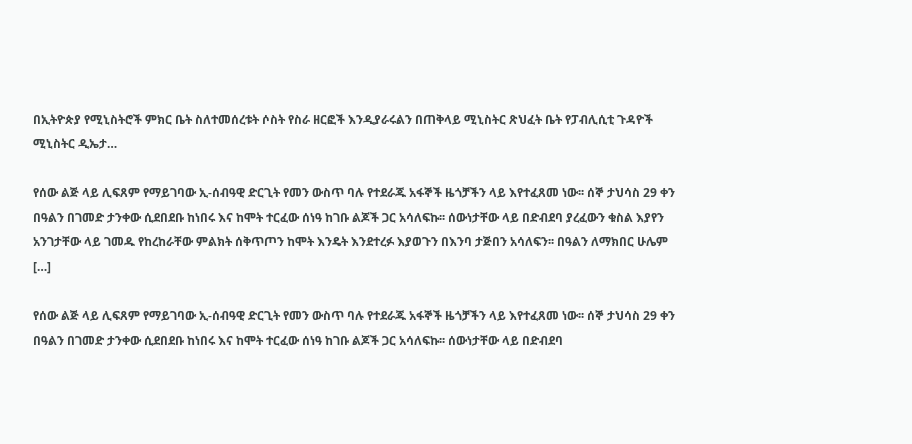በኢትዮጵያ የሚኒስትሮች ምክር ቤት ስለተመሰረቱት ሶስት የስራ ዘርፎች እንዲያራሩልን በጠቅላይ ሚኒስትር ጽህፈት ቤት የፓብሊሲቲ ጉዳዮች ሚኒስትር ዲኤታ…

የሰው ልጅ ላይ ሊፍጸም የማይገባው ኢ-ሰብዓዊ ድርጊት የመን ውስጥ ባሉ የተደራጁ አፋኞች ዜጎቻችን ላይ እየተፈጸመ ነው፡፡ ሰኞ ታህሳስ 29 ቀን በዓልን በገመድ ታንቀው ሲደበደቡ ከነበሩ እና ከሞት ተርፈው ሰነዓ ከገቡ ልጆች ጋር አሳለፍኩ፡፡ ሰውነታቸው ላይ በድብደባ ያረፈውን ቁስል እያየን አንገታቸው ላይ ገመዱ የከረከራቸው ምልክት ሰቅጥጦን ከሞት እንዴት እንደተረፉ እያወጉን በእንባ ታጅበን አሳለፍን፡፡ በዓልን ለማክበር ሁሌም […]

የሰው ልጅ ላይ ሊፍጸም የማይገባው ኢ-ሰብዓዊ ድርጊት የመን ውስጥ ባሉ የተደራጁ አፋኞች ዜጎቻችን ላይ እየተፈጸመ ነው፡፡ ሰኞ ታህሳስ 29 ቀን በዓልን በገመድ ታንቀው ሲደበደቡ ከነበሩ እና ከሞት ተርፈው ሰነዓ ከገቡ ልጆች ጋር አሳለፍኩ፡፡ ሰውነታቸው ላይ በድብደባ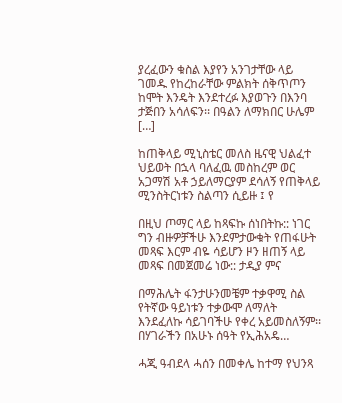ያረፈውን ቁስል እያየን አንገታቸው ላይ ገመዱ የከረከራቸው ምልክት ሰቅጥጦን ከሞት እንዴት እንደተረፉ እያወጉን በእንባ ታጅበን አሳለፍን፡፡ በዓልን ለማክበር ሁሌም […]

ከጠቅላይ ሚኒስቴር መለስ ዜናዊ ህልፈተ ህይወት በኋላ ባለፈዉ መስከረም ወር አጋማሽ አቶ ኃይለማርያም ደሳለኝ የጠቅላይ ሚንስትርነቱን ስልጣን ሲይዙ ፤ የ

በዚህ ጦማር ላይ ከጻፍኩ ሰነበትኩ:: ነገር ግን ብዙዎቻችሁ እንደምታውቁት የጠፋሁት መጻፍ እርም ብዬ ሳይሆን ዞን ዘጠኝ ላይ መጻፍ በመጀመሬ ነው:: ታዲያ ምና

በማሕሌት ፋንታሁንመቼም ተቃዋሚ ስል የትኛው ዓይነቱን ተቃውሞ ለማለት እንደፈለኩ ሳይገባችሁ የቀረ አይመስለኝም፡፡ በሃገራችን በአሁኑ ሰዓት የኢሕአዴ…

ሓጂ ዓብደላ ሓሰን በመቀሌ ከተማ የህንጻ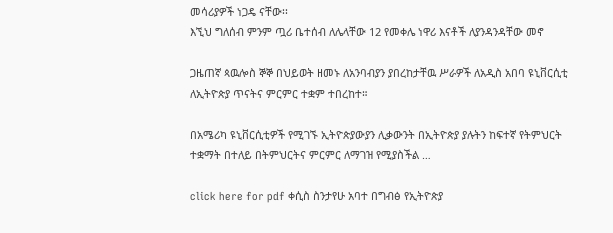መሳሪያዎች ነጋዴ ናቸው፡፡
እኚህ ግለሰብ ምንም ጧሪ ቤተሰብ ለሌላቸው 12 የመቀሌ ነዋሪ እናቶች ለያንዳንዳቸው መኖ

ጋዜጠኛ ጳዉሎስ ኞኞ በህይወት ዘመኑ ለአንባብያን ያበረከታቸዉ ሥራዎች ለአዲስ አበባ ዩኒቨርሲቲ ለኢትዮጵያ ጥናትና ምርምር ተቋም ተበረከተ።

በአሜሪካ ዩኒቨርሲቲዎች የሚገኙ ኢትዮጵያውያን ሊቃውንት በኢትዮጵያ ያሉትን ከፍተኛ የትምህርት ተቋማት በተለይ በትምህርትና ምርምር ለማገዝ የሚያስችል …

click here for pdf ቀሲስ ስንታየሁ አባተ በግብፅ የኢትዮጵያ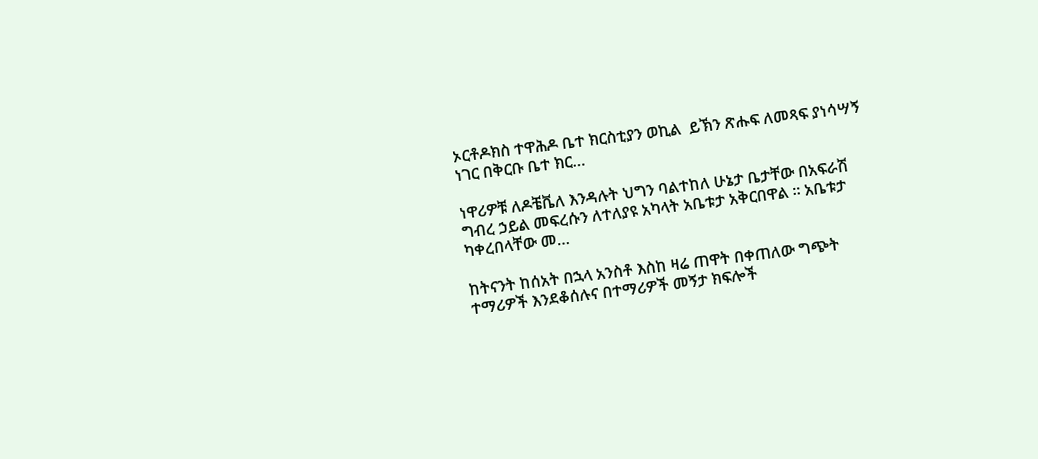ኦርቶዶክስ ተዋሕዶ ቤተ ክርስቲያን ወኪል  ይኽን ጽሑፍ ለመጻፍ ያነሳሣኝ ነገር በቅርቡ ቤተ ክር…

ነዋሪዎቹ ለዶቼቬለ እንዳሉት ህግን ባልተከለ ሁኔታ ቤታቸው በአፍራሽ ግብረ ኃይል መፍረሱን ለተለያዩ አካላት አቤቱታ አቅርበዋል ። አቤቱታ ካቀረበላቸው መ…

ከትናንት ከሰአት በኋላ አንስቶ እስከ ዛሬ ጠዋት በቀጠለው ግጭት ተማሪዎች እንደቆሰሉና በተማሪዎች መኝታ ክፍሎች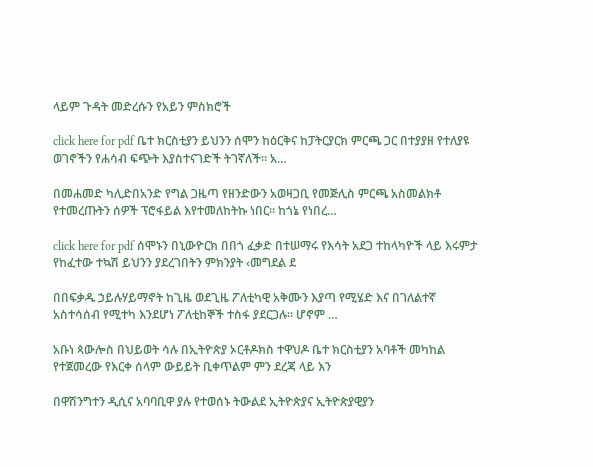ላይም ጉዳት መድረሱን የአይን ምስክሮች

click here for pdf ቤተ ክርስቲያን ይህንን ሰሞን ከዕርቅና ከፓትርያርክ ምርጫ ጋር በተያያዘ የተለያዩ ወገኖችን የሐሳብ ፍጭት እያስተናገድች ትገኛለች፡፡ አ…

በመሐመድ ካሊድበአንድ የግል ጋዜጣ የዘንድውን አወዛጋቢ የመጅሊስ ምርጫ አስመልክቶ የተመረጡትን ሰዎች ፕሮፋይል እየተመለከትኩ ነበር፡፡ ከጎኔ የነበረ…

click here for pdf ሰሞኑን በኒውዮርክ በበጎ ፈቃድ በተሠማሩ የእሳት አደጋ ተከላካዮች ላይ እሩምታ የከፈተው ተኳሽ ይህንን ያደረገበትን ምክንያት ‹መግደል ደ

በበፍቃዱ ኃይሉሃይማኖት ከጊዜ ወደጊዜ ፖለቲካዊ አቅሙን እያጣ የሚሄድ እና በገለልተኛ አስተሳሰብ የሚተካ እንደሆነ ፖለቲከኞች ተስፋ ያደርጋሉ፡፡ ሆኖም …

አቡነ ጳውሎስ በህይወት ሳሉ በኢትዮጵያ ኦርቶዶክስ ተዋህዶ ቤተ ክርስቲያን አባቶች መካከል የተጀመረው የእርቀ ሰላም ውይይት ቢቀጥልም ምን ደረጃ ላይ እን

በዋሽንግተን ዲሲና አባባቢዋ ያሉ የተወሰኑ ትውልደ ኢትዮጵያና ኢትዮጵያዊያን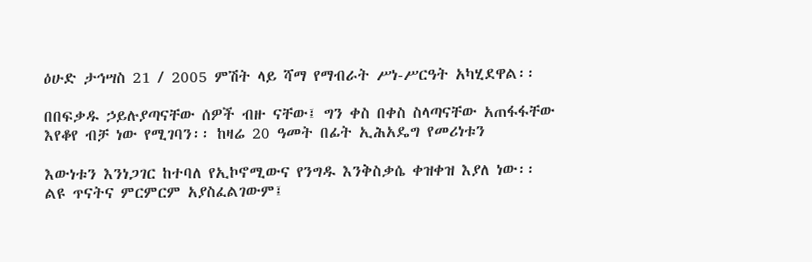ዕሁድ ታኅሣስ 21 / 2005 ምሽት ላይ ሻማ የማብራት ሥነ-ሥርዓት አካሂደዋል፡፡

በበፍቃዱ ኃይሉያጣናቸው ሰዎች ብዙ ናቸው፤ ግን ቀስ በቀስ ስላጣናቸው አጠፋፋቸው እየቆየ ብቻ ነው የሚገባን፡፡ ከዛሬ 20 ዓመት በፊት ኢሕአዴግ የመሪነቱን

እውነቱን እንነጋገር ከተባለ የኢኮኖሚውና የንግዱ እንቅስቃሴ ቀዝቀዝ እያለ ነው፡፡ ልዩ ጥናትና ምርምርም አያስፈልገውም፤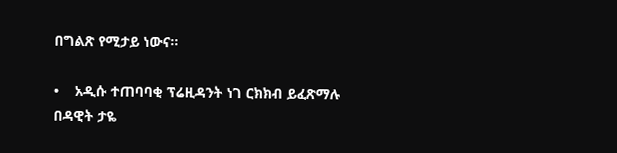በግልጽ የሚታይ ነውና፡፡

•    አዲሱ ተጠባባቂ ፕሬዚዳንት ነገ ርክክብ ይፈጽማሉ
በዳዊት ታዬ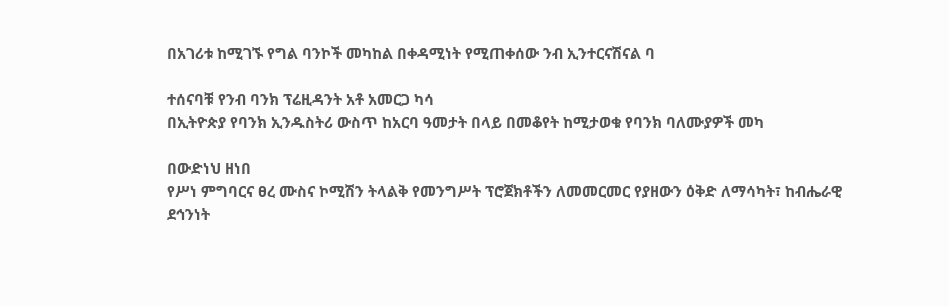በአገሪቱ ከሚገኙ የግል ባንኮች መካከል በቀዳሚነት የሚጠቀሰው ንብ ኢንተርናሽናል ባ

ተሰናባቹ የንብ ባንክ ፕሬዚዳንት አቶ አመርጋ ካሳ
በኢትዮጵያ የባንክ ኢንዱስትሪ ውስጥ ከአርባ ዓመታት በላይ በመቆየት ከሚታወቁ የባንክ ባለሙያዎች መካ

በውድነህ ዘነበ
የሥነ ምግባርና ፀረ ሙስና ኮሚሽን ትላልቅ የመንግሥት ፕሮጀክቶችን ለመመርመር የያዘውን ዕቅድ ለማሳካት፣ ከብሔራዊ ደኅንነት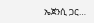ኤጀንሲ ጋር…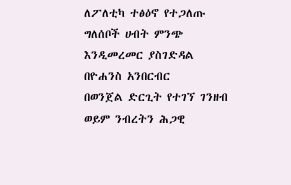ለፖለቲካ ተፅዕኖ የተጋለጡ ግለሰቦች ሀብት ምንጭ እንዲመረመር ያስገድዳል
በዮሐንስ አንበርብር
በወንጀል ድርጊት የተገኘ ገንዘብ ወይም ንብረትን ሕጋዊ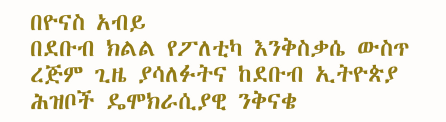በዮናስ አብይ
በደቡብ ክልል የፖለቲካ እንቅስቃሴ ውስጥ ረጅም ጊዜ ያሳለፉትና ከደቡብ ኢትዮጵያ ሕዝቦች ዴሞክራሲያዊ ንቅናቄ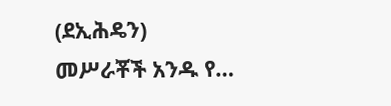(ደኢሕዴን) መሥራቾች አንዱ የ…